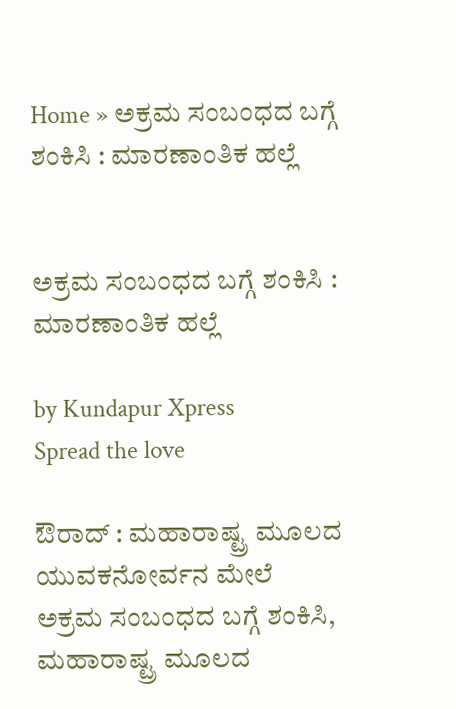Home » ಅಕ್ರಮ ಸಂಬಂಧದ ಬಗ್ಗೆ ಶಂಕಿಸಿ : ಮಾರಣಾಂತಿಕ ಹಲ್ಲೆ


ಅಕ್ರಮ ಸಂಬಂಧದ ಬಗ್ಗೆ ಶಂಕಿಸಿ : ಮಾರಣಾಂತಿಕ ಹಲ್ಲೆ

by Kundapur Xpress
Spread the love

ಔರಾದ್ : ಮಹಾರಾಷ್ಟ್ರ ಮೂಲದ ಯುವಕನೋರ್ವನ ಮೇಲೆ ಅಕ್ರಮ ಸಂಬಂಧದ ಬಗ್ಗೆ ಶಂಕಿಸಿ, ಮಹಾರಾಷ್ಟ್ರ ಮೂಲದ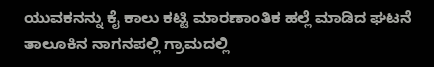ಯುವಕನನ್ನು ಕೈ ಕಾಲು ಕಟ್ಟಿ ಮಾರಣಾಂತಿಕ ಹಲ್ಲೆ ಮಾಡಿದ ಘಟನೆ ತಾಲೂಕಿನ ನಾಗನಪಲ್ಲಿ ಗ್ರಾಮದಲ್ಲಿ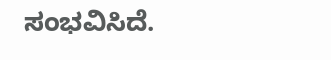ಸಂಭವಿಸಿದೆ.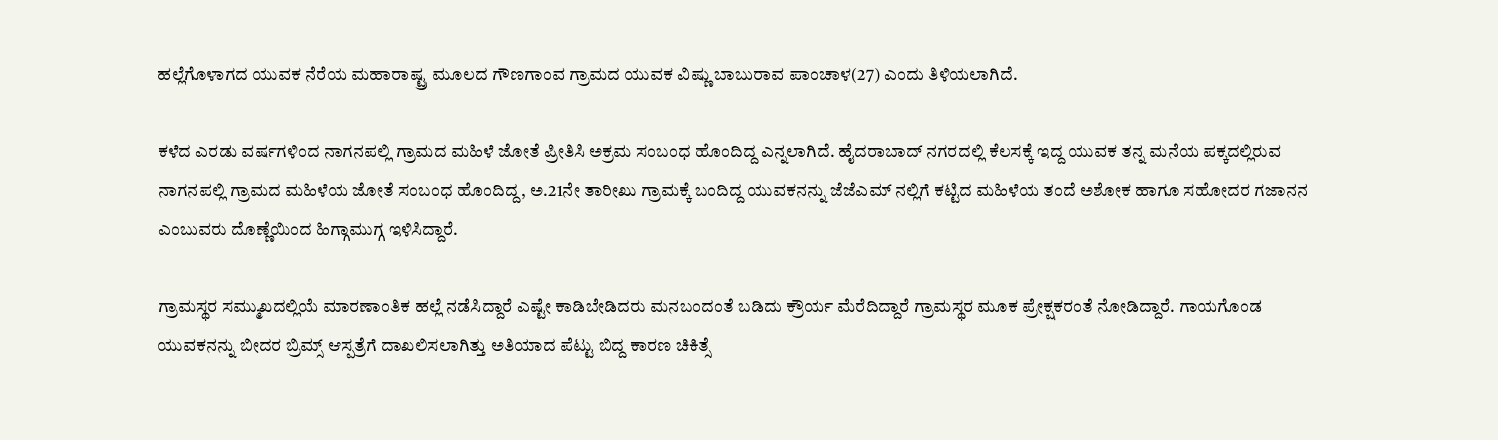ಹಲ್ಲೆಗೊಳಾಗದ ಯುವಕ ನೆರೆಯ ಮಹಾರಾಷ್ಟ್ರ ಮೂಲದ ಗೌಣಗಾಂವ ಗ್ರಾಮದ ಯುವಕ ವಿಷ್ಣು ಬಾಬುರಾವ ಪಾಂಚಾಳ(27) ಎಂದು ತಿಳಿಯಲಾಗಿದೆ.

ಕಳೆದ ಎರಡು ವರ್ಷಗಳಿಂದ ನಾಗನಪಲ್ಲಿ ಗ್ರಾಮದ ಮಹಿಳೆ ಜೋತೆ ಪ್ರೀತಿಸಿ ಅಕ್ರಮ ಸಂಬಂಧ ಹೊಂದಿದ್ದ ಎನ್ನಲಾಗಿದೆ. ಹೈದರಾಬಾದ್ ನಗರದಲ್ಲಿ ಕೆಲಸಕ್ಕೆ ಇದ್ದ ಯುವಕ ತನ್ನ ಮನೆಯ ಪಕ್ಕದಲ್ಲಿರುವ ನಾಗನಪಲ್ಲಿ ಗ್ರಾಮದ ಮಹಿಳೆಯ ಜೋತೆ ಸಂಬಂಧ ಹೊಂದಿದ್ದ, ಅ.21ನೇ ತಾರೀಖು ಗ್ರಾಮಕ್ಕೆ ಬಂದಿದ್ದ ಯುವಕನನ್ನು ಜೆಜೆಎಮ್ ನಲ್ಲಿಗೆ ಕಟ್ಟಿದ ಮಹಿಳೆಯ ತಂದೆ ಅಶೋಕ ಹಾಗೂ ಸಹೋದರ ಗಜಾನನ ಎಂಬುವರು ದೊಣ್ಣೆಯಿಂದ ಹಿಗ್ಗಾಮುಗ್ಗ ಇಳಿಸಿದ್ದಾರೆ.

ಗ್ರಾಮಸ್ಥರ ಸಮ್ಮುಖದಲ್ಲಿಯೆ ಮಾರಣಾಂತಿಕ ಹಲ್ಲೆ ನಡೆಸಿದ್ದಾರೆ ಎಷ್ಟೇ ಕಾಡಿಬೇಡಿದರು ಮನಬಂದಂತೆ ಬಡಿದು ಕ್ರೌರ್ಯ ಮೆರೆದಿದ್ದಾರೆ ಗ್ರಾಮಸ್ಥರ ಮೂಕ ಪ್ರೇಕ್ಷಕರಂತೆ ನೋಡಿದ್ದಾರೆ. ಗಾಯಗೊಂಡ ಯುವಕನನ್ನು ಬೀದರ ಬ್ರಿಮ್ಸ್ ಆಸ್ಪತ್ರೆಗೆ ದಾಖಲಿಸಲಾಗಿತ್ತು ಅತಿಯಾದ ಪೆಟ್ಟು ಬಿದ್ದ ಕಾರಣ ಚಿಕಿತ್ಸೆ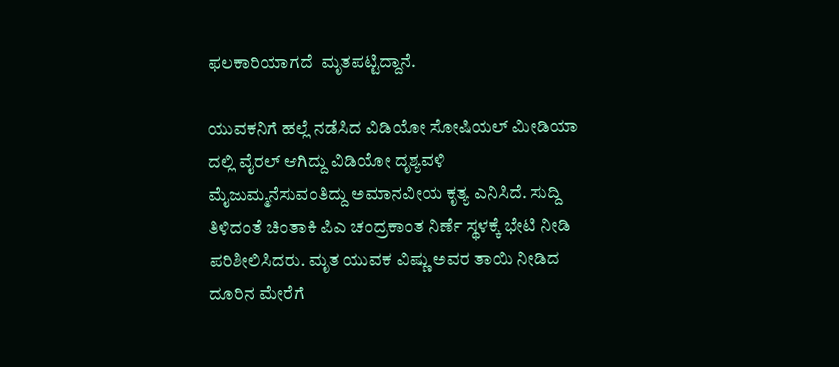ಫಲಕಾರಿಯಾಗದೆ  ಮೃತಪಟ್ಟಿದ್ದಾನೆ.

ಯುವಕನಿಗೆ ಹಲ್ಲೆ ನಡೆಸಿದ ವಿಡಿಯೋ ಸೋಷಿಯಲ್ ಮೀಡಿಯಾ ದಲ್ಲಿ ವೈರಲ್ ಆಗಿದ್ದು ವಿಡಿಯೋ ದೃಶ್ಯವಳಿ ಮೈಜುಮ್ಮನೆಸುವಂತಿದ್ದು ಅಮಾನವೀಯ ಕೃತ್ಯ ಎನಿಸಿದೆ. ಸುದ್ದಿ ತಿಳಿದಂತೆ ಚಿಂತಾಕಿ ಪಿಎ ಚಂದ್ರಕಾಂತ ನಿರ್ಣೆ ಸ್ಥಳಕ್ಕೆ ಭೇಟಿ ನೀಡಿ ಪರಿಶೀಲಿಸಿದರು. ಮೃತ ಯುವಕ ವಿಷ್ಣು ಅವರ ತಾಯಿ ನೀಡಿದ ದೂರಿನ ಮೇರೆಗೆ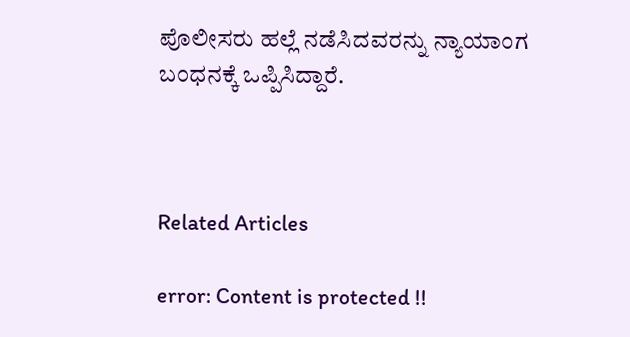ಪೊಲೀಸರು ಹಲ್ಲೆ ನಡೆಸಿದವರನ್ನು ನ್ಯಾಯಾಂಗ ಬಂಧನಕ್ಕೆ ಒಪ್ಪಿಸಿದ್ದಾರೆ.



Related Articles

error: Content is protected !!